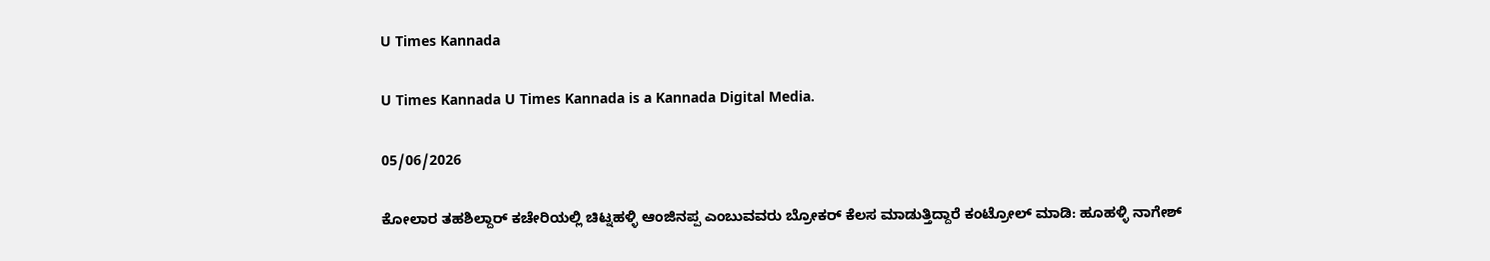U Times Kannada

U Times Kannada U Times Kannada is a Kannada Digital Media.

05/06/2026

ಕೋಲಾರ ತಹಶಿಲ್ದಾರ್ ಕಚೇರಿಯಲ್ಲಿ ಚಿಟ್ನಹಳ್ಳಿ ಆಂಜಿನಪ್ಪ ಎಂಬುವವರು ಬ್ರೋಕರ್ ಕೆಲಸ ಮಾಡುತ್ತಿದ್ದಾರೆ ಕಂಟ್ರೋಲ್ ಮಾಡಿ: ಹೂಹಳ್ಳಿ ನಾಗೇಶ್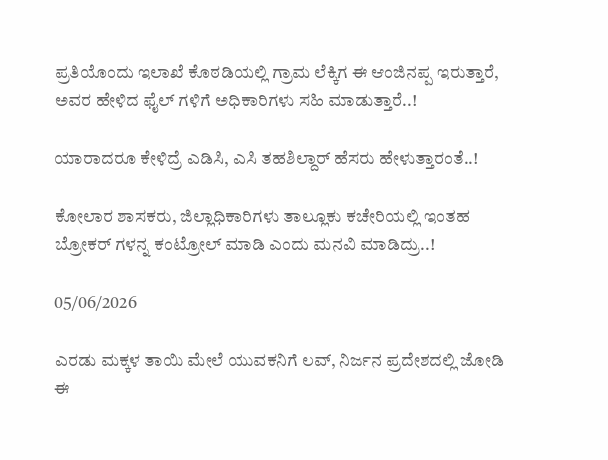ಪ್ರತಿಯೊಂದು ಇಲಾಖೆ ಕೊಠಡಿಯಲ್ಲಿ ಗ್ರಾಮ ಲೆಕ್ಕಿಗ ಈ ಆಂಜಿನಪ್ಪ ಇರುತ್ತಾರೆ, ಅವರ ಹೇಳಿದ ಫೈಲ್ ಗಳಿಗೆ ಅಧಿಕಾರಿಗಳು ಸಹಿ ಮಾಡುತ್ತಾರೆ..!

ಯಾರಾದರೂ ಕೇಳಿದ್ರೆ ಎಡಿಸಿ, ಎಸಿ ತಹಶಿಲ್ದಾರ್ ಹೆಸರು ಹೇಳುತ್ತಾರಂತೆ..!

ಕೋಲಾರ ಶಾಸಕರು, ಜಿಲ್ಲಾಧಿಕಾರಿಗಳು ತಾಲ್ಲೂಕು ಕಚೇರಿಯಲ್ಲಿ ಇಂತಹ ಬ್ರೋಕರ್ ಗಳನ್ನ ಕಂಟ್ರೋಲ್ ಮಾಡಿ ಎಂದು ಮನವಿ ಮಾಡಿದ್ರು..!

05/06/2026

ಎರಡು ಮಕ್ಕಳ ತಾಯಿ ಮೇಲೆ ಯುವಕನಿಗೆ ಲವ್, ನಿರ್ಜನ ಪ್ರದೇಶದಲ್ಲಿ ಜೋಡಿ ಈ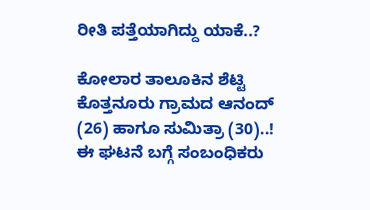ರೀತಿ ಪತ್ತೆಯಾಗಿದ್ದು ಯಾಕೆ..?

ಕೋಲಾರ ತಾಲೂಕಿನ ಶೆಟ್ಟಿ ಕೊತ್ತನೂರು ಗ್ರಾಮದ ಆನಂದ್ (26) ಹಾಗೂ ಸುಮಿತ್ರಾ (30)..!
ಈ ಘಟನೆ ಬಗ್ಗೆ ಸಂಬಂಧಿಕರು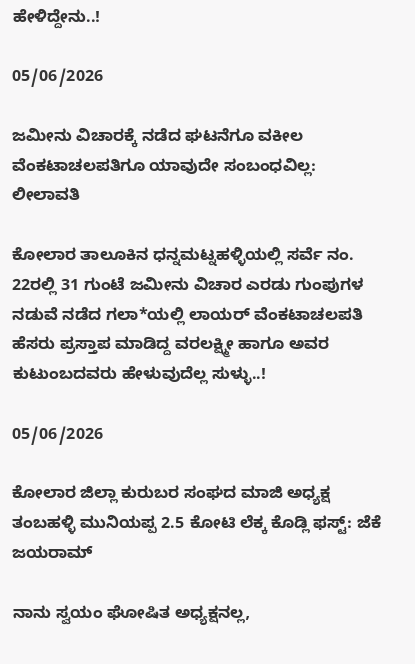ಹೇಳಿದ್ದೇನು..!

05/06/2026

ಜಮೀನು ವಿಚಾರಕ್ಕೆ ನಡೆದ ಘಟನೆಗೂ ವಕೀಲ ವೆಂಕಟಾಚಲಪತಿಗೂ ಯಾವುದೇ ಸಂಬಂಧವಿಲ್ಲ: ಲೀಲಾವತಿ

ಕೋಲಾರ ತಾಲೂಕಿನ ಧನ್ನಮಟ್ನಹಳ್ಳಿಯಲ್ಲಿ ಸರ್ವೆ ನಂ. 22ರಲ್ಲಿ 31 ಗುಂಟೆ ಜಮೀನು ವಿಚಾರ ಎರಡು ಗುಂಪುಗಳ ನಡುವೆ ನಡೆದ ಗಲಾ*ಯಲ್ಲಿ ಲಾಯರ್ ವೆಂಕಟಾಚಲಪತಿ ಹೆಸರು ಪ್ರಸ್ತಾಪ ಮಾಡಿದ್ದ ವರಲಕ್ಷ್ಮೀ ಹಾಗೂ ಅವರ ಕುಟುಂಬದವರು ಹೇಳುವುದೆಲ್ಲ ಸುಳ್ಳು..!

05/06/2026

ಕೋಲಾರ ಜಿಲ್ಲಾ ಕುರುಬರ ಸಂಘದ ಮಾಜಿ ಅಧ್ಯಕ್ಷ ತಂಬಹಳ್ಳಿ ಮುನಿಯಪ್ಪ‌ 2.5 ಕೋಟಿ ಲೆಕ್ಕ ಕೊಡ್ಲಿ ಫಸ್ಟ್: ಜೆಕೆ ಜಯರಾಮ್

ನಾನು ಸ್ವಯಂ ಘೋಷಿತ ಅಧ್ಯಕ್ಷನಲ್ಲ,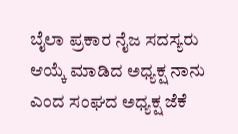ಬೈಲಾ ಪ್ರಕಾರ ನೈಜ ಸದಸ್ಯರು ಆಯ್ಕೆ ಮಾಡಿದ ಅಧ್ಯಕ್ಷ ನಾನು ಎಂದ ಸಂಘದ ಅಧ್ಯಕ್ಷ ಜೆಕೆ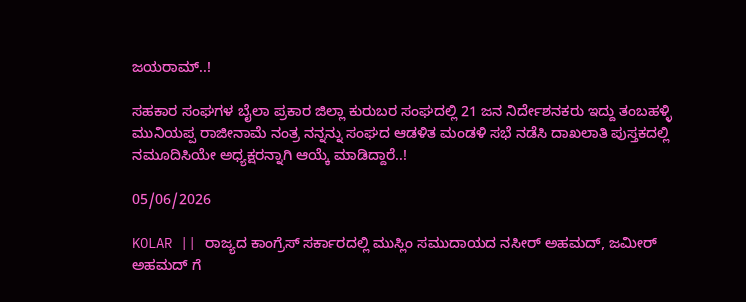ಜಯರಾಮ್..!

ಸಹಕಾರ ಸಂಘಗಳ ಬೈಲಾ ಪ್ರಕಾರ ಜಿಲ್ಲಾ ಕುರುಬರ ಸಂಘದಲ್ಲಿ 21 ಜನ ನಿರ್ದೇಶನಕರು ಇದ್ದು ತಂಬಹಳ್ಳಿ ಮುನಿಯಪ್ಪ ರಾಜೀನಾಮೆ ನಂತ್ರ ನನ್ನನ್ನು ಸಂಘದ ಆಡಳಿತ ಮಂಡಳಿ ಸಭೆ ನಡೆಸಿ ದಾಖಲಾತಿ ಪುಸ್ತಕದಲ್ಲಿ ನಮೂದಿಸಿಯೇ ಅಧ್ಯಕ್ಷರನ್ನಾಗಿ ಆಯ್ಕೆ ಮಾಡಿದ್ದಾರೆ..!

05/06/2026

KOLAR || ರಾಜ್ಯದ ಕಾಂಗ್ರೆಸ್ ಸರ್ಕಾರದಲ್ಲಿ ಮುಸ್ಲಿಂ ಸಮುದಾಯದ ನಸೀರ್ ಅಹಮದ್, ಜಮೀರ್ ಅಹಮದ್ ಗೆ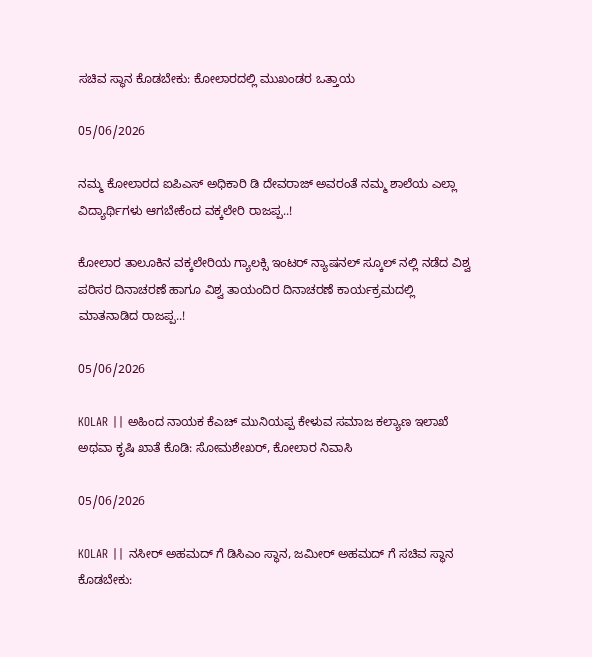ಸಚಿವ ಸ್ಥಾನ ಕೊಡಬೇಕು: ಕೋಲಾರದಲ್ಲಿ ಮುಖಂಡರ ಒತ್ತಾಯ

05/06/2026

ನಮ್ಮ ಕೋಲಾರದ ಐಪಿಎಸ್ ಅಧಿಕಾರಿ ಡಿ ದೇವರಾಜ್ ಅವರಂತೆ ನಮ್ಮ ಶಾಲೆಯ ಎಲ್ಲಾ ವಿದ್ಯಾರ್ಥಿಗಳು ಆಗಬೇಕೆಂದ ವಕ್ಕಲೇರಿ ರಾಜಪ್ಪ..!

ಕೋಲಾರ ತಾಲೂಕಿನ ವಕ್ಕಲೇರಿಯ ಗ್ಯಾಲಕ್ಸಿ ಇಂಟರ್ ನ್ಯಾಷನಲ್ ಸ್ಕೂಲ್ ನಲ್ಲಿ ನಡೆದ ವಿಶ್ವ ಪರಿಸರ ದಿನಾಚರಣೆ ಹಾಗೂ ವಿಶ್ವ ತಾಯಂದಿರ ದಿನಾಚರಣೆ ಕಾರ್ಯಕ್ರಮದಲ್ಲಿ ಮಾತನಾಡಿದ ರಾಜಪ್ಪ..!

05/06/2026

KOLAR || ಅಹಿಂದ ನಾಯಕ ಕೆಎಚ್ ಮುನಿಯಪ್ಪ ಕೇಳುವ ಸಮಾಜ ಕಲ್ಯಾಣ ಇಲಾಖೆ ಅಥವಾ ಕೃಷಿ ಖಾತೆ ಕೊಡಿ: ಸೋಮಶೇಖರ್, ಕೋಲಾರ ನಿವಾಸಿ

05/06/2026

KOLAR || ನಸೀರ್ ಅಹಮದ್ ಗೆ ಡಿಸಿಎಂ ಸ್ಥಾನ, ಜಮೀರ್ ಅಹಮದ್ ಗೆ ಸಚಿವ ಸ್ಥಾನ ಕೊಡಬೇಕು: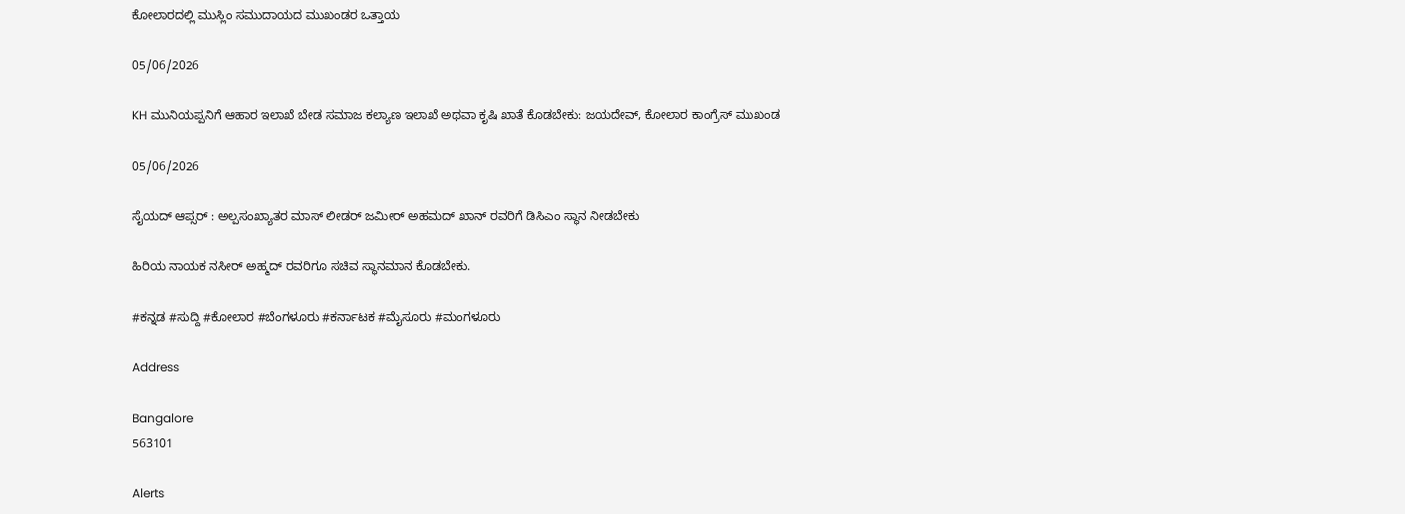ಕೋಲಾರದಲ್ಲಿ ಮುಸ್ಲಿಂ ಸಮುದಾಯದ ಮುಖಂಡರ ಒತ್ತಾಯ

05/06/2026

KH ಮುನಿಯಪ್ಪನಿಗೆ ಆಹಾರ ಇಲಾಖೆ ಬೇಡ ಸಮಾಜ ಕಲ್ಯಾಣ ಇಲಾಖೆ ಅಥವಾ ಕೃಷಿ ಖಾತೆ ಕೊಡಬೇಕು: ಜಯದೇವ್, ಕೋಲಾರ ಕಾಂಗ್ರೆಸ್ ಮುಖಂಡ

05/06/2026

ಸೈಯದ್ ಆಪ್ಸರ್ : ಅಲ್ಪಸಂಖ್ಯಾತರ ಮಾಸ್ ಲೀಡರ್ ಜಮೀರ್ ಅಹಮದ್ ಖಾನ್ ರವರಿಗೆ ಡಿಸಿಎಂ ಸ್ಥಾನ ನೀಡಬೇಕು

ಹಿರಿಯ ನಾಯಕ ನಸೀರ್ ಅಹ್ಮದ್ ರವರಿಗೂ ಸಚಿವ ಸ್ಥಾನಮಾನ ಕೊಡಬೇಕು.

#ಕನ್ನಡ #ಸುದ್ದಿ #ಕೋಲಾರ #ಬೆಂಗಳೂರು #ಕರ್ನಾಟಕ #ಮೈಸೂರು #ಮಂಗಳೂರು

Address

Bangalore
563101

Alerts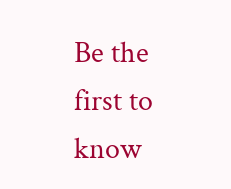Be the first to know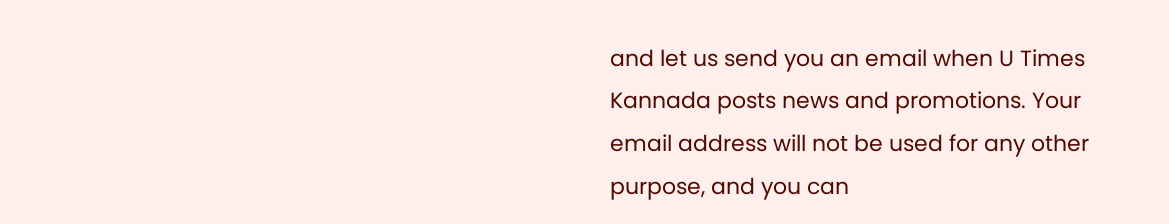and let us send you an email when U Times Kannada posts news and promotions. Your email address will not be used for any other purpose, and you can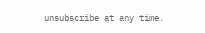unsubscribe at any time.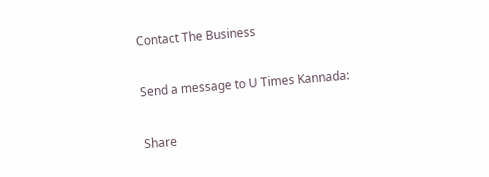Contact The Business

Send a message to U Times Kannada:

Share